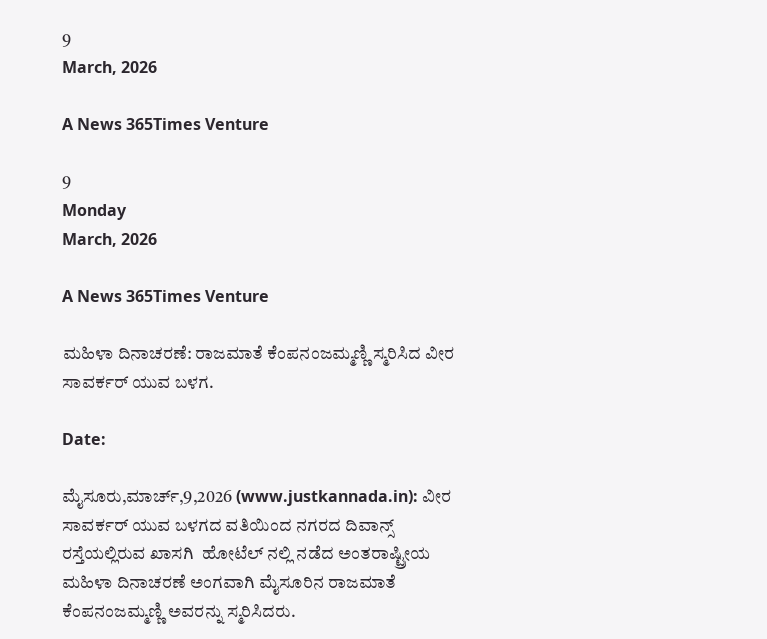9
March, 2026

A News 365Times Venture

9
Monday
March, 2026

A News 365Times Venture

ಮಹಿಳಾ ದಿನಾಚರಣೆ: ರಾಜಮಾತೆ ಕೆಂಪನಂಜಮ್ಮಣ್ಣಿ ಸ್ಮರಿಸಿದ ವೀರ ಸಾವರ್ಕರ್ ಯುವ ಬಳಗ.

Date:

ಮೈಸೂರು,ಮಾರ್ಚ್,9,2026 (www.justkannada.in): ವೀರ ಸಾವರ್ಕರ್ ಯುವ ಬಳಗದ ವತಿಯಿಂದ ನಗರದ ದಿವಾನ್ಸ್ ರಸ್ತೆಯಲ್ಲಿರುವ ಖಾಸಗಿ  ಹೋಟೆಲ್ ನಲ್ಲಿ ನಡೆದ ಅಂತರಾಷ್ಟ್ರೀಯ ಮಹಿಳಾ ದಿನಾಚರಣೆ ಅಂಗವಾಗಿ ಮೈಸೂರಿನ ರಾಜಮಾತೆ ಕೆಂಪನಂಜಮ್ಮಣ್ಣಿ ಅವರನ್ನು ಸ್ಮರಿಸಿದರು.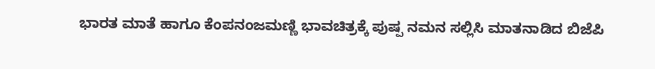ಭಾರತ ಮಾತೆ ಹಾಗೂ ಕೆಂಪನಂಜಮಣ್ಣಿ ಭಾವಚಿತ್ರಕ್ಕೆ ಪುಷ್ಪ ನಮನ ಸಲ್ಲಿಸಿ ಮಾತನಾಡಿದ ಬಿಜೆಪಿ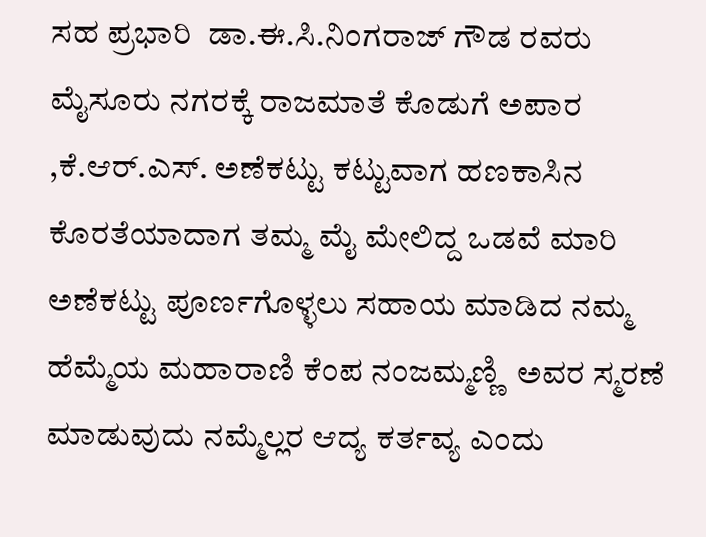ಸಹ ಪ್ರಭಾರಿ  ಡಾ.ಈ.ಸಿ.ನಿಂಗರಾಜ್ ಗೌಡ ರವರು ಮೈಸೂರು ನಗರಕ್ಕೆ ರಾಜಮಾತೆ ಕೊಡುಗೆ ಅಪಾರ ,ಕೆ.ಆರ್.ಎಸ್‌. ಅಣೆಕಟ್ಟು ಕಟ್ಟುವಾಗ ಹಣಕಾಸಿನ ಕೊರತೆಯಾದಾಗ ತಮ್ಮ ಮೈ ಮೇಲಿದ್ದ ಒಡವೆ ಮಾರಿ ಅಣೆಕಟ್ಟು ಪೂರ್ಣಗೊಳ್ಳಲು ಸಹಾಯ ಮಾಡಿದ ನಮ್ಮ ಹೆಮ್ಮೆಯ ಮಹಾರಾಣಿ ಕೆಂಪ ನಂಜಮ್ಮಣ್ಣಿ  ಅವರ ಸ್ಮರಣೆ ಮಾಡುವುದು ನಮ್ಮೆಲ್ಲರ ಆದ್ಯ ಕರ್ತವ್ಯ ಎಂದು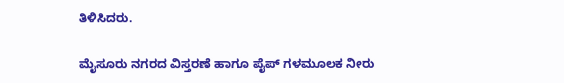ತಿಳಿಸಿದರು.

ಮೈಸೂರು ನಗರದ ವಿಸ್ತರಣೆ ಹಾಗೂ ಪೈಪ್ ಗಳಮೂಲಕ ನೀರು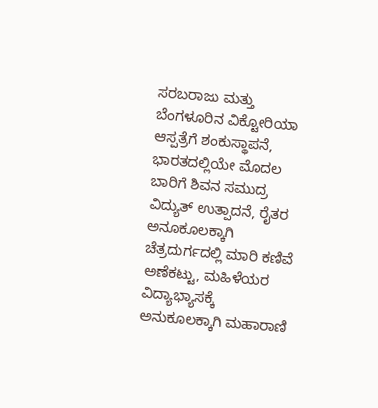ಸರಬರಾಜು ಮತ್ತು ಬೆಂಗಳೂರಿನ ವಿಕ್ಟೋರಿಯಾ ಆಸ್ಪತ್ರೆಗೆ ಶಂಕುಸ್ಥಾಪನೆ, ಭಾರತದಲ್ಲಿಯೇ ಮೊದಲ ಬಾರಿಗೆ ಶಿವನ ಸಮುದ್ರ ವಿದ್ಯುತ್ ಉತ್ಪಾದನೆ, ರೈತರ ಅನೂಕೂಲಕ್ಕಾಗಿ ಚೆತ್ರದುರ್ಗದಲ್ಲಿ ಮಾರಿ ಕಣಿವೆ ಅಣೆಕಟ್ಟು, ಮಹಿಳೆಯರ ವಿದ್ಯಾಭ್ಯಾಸಕ್ಕೆ ಅನುಕೂಲಕ್ಕಾಗಿ ಮಹಾರಾಣಿ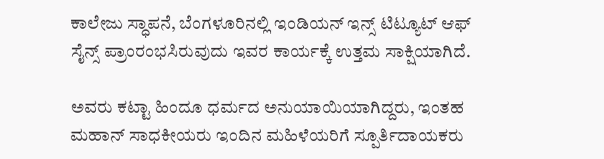ಕಾಲೇಜು ಸ್ಧಾಪನೆ, ಬೆಂಗಳೂರಿನಲ್ಲಿ ಇಂಡಿಯನ್ ಇನ್ಸ್ ಟಿಟ್ಯೂಟ್ ಆಫ್ ಸೈನ್ಸ್ ಪ್ರಾಂರಂಭಸಿರುವುದು ಇವರ ಕಾರ್ಯಕ್ಕೆ ಉತ್ತಮ ಸಾಕ್ಷಿಯಾಗಿದೆ.

ಅವರು ಕಟ್ಟಾ ಹಿಂದೂ ಧರ್ಮದ ಅನುಯಾಯಿಯಾಗಿದ್ದರು, ಇಂತಹ ಮಹಾನ್ ಸಾಧಕೀಯರು ಇಂದಿನ ಮಹಿಳೆಯರಿಗೆ ಸ್ಪೂರ್ತಿದಾಯಕರು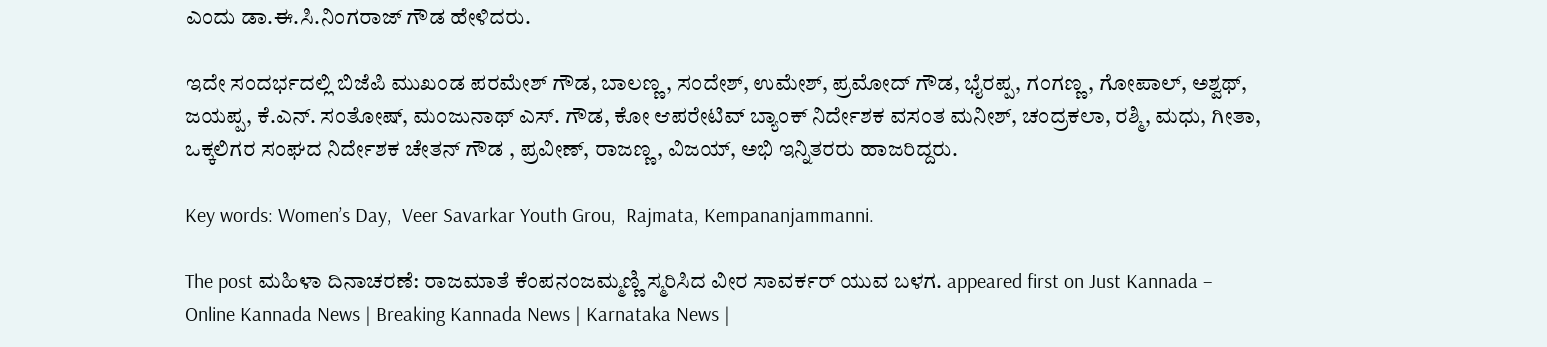ಎಂದು ಡಾ.ಈ.ಸಿ.ನಿಂಗರಾಜ್ ಗೌಡ ಹೇಳಿದರು.

ಇದೇ ಸಂದರ್ಭದಲ್ಲಿ ಬಿಜೆಪಿ ಮುಖಂಡ ಪರಮೇಶ್ ಗೌಡ, ಬಾಲಣ್ಣ, ಸಂದೇಶ್, ಉಮೇಶ್, ಪ್ರಮೋದ್ ಗೌಡ, ಭೈರಪ್ಪ, ಗಂಗಣ್ಣ, ಗೋಪಾಲ್, ಅಶ್ವಥ್, ಜಯಪ್ಪ, ಕೆ.ಎನ್. ಸಂತೋಷ್, ಮಂಜುನಾಥ್ ಎಸ್. ಗೌಡ, ಕೋ ಆಪರೇಟಿವ್ ಬ್ಯಾಂಕ್ ನಿರ್ದೇಶಕ ವಸಂತ ಮನೀಶ್, ಚಂದ್ರಕಲಾ, ರಶ್ಮಿ, ಮಧು, ಗೀತಾ, ಒಕ್ಕಲಿಗರ ಸಂಘದ ನಿರ್ದೇಶಕ ಚೇತನ್ ಗೌಡ , ಪ್ರವೀಣ್, ರಾಜಣ್ಣ, ವಿಜಯ್, ಅಭಿ ಇನ್ನಿತರರು ಹಾಜರಿದ್ದರು.

Key words: Women’s Day,  Veer Savarkar Youth Grou,  Rajmata, Kempananjammanni.

The post ಮಹಿಳಾ ದಿನಾಚರಣೆ: ರಾಜಮಾತೆ ಕೆಂಪನಂಜಮ್ಮಣ್ಣಿ ಸ್ಮರಿಸಿದ ವೀರ ಸಾವರ್ಕರ್ ಯುವ ಬಳಗ. appeared first on Just Kannada – Online Kannada News | Breaking Kannada News | Karnataka News |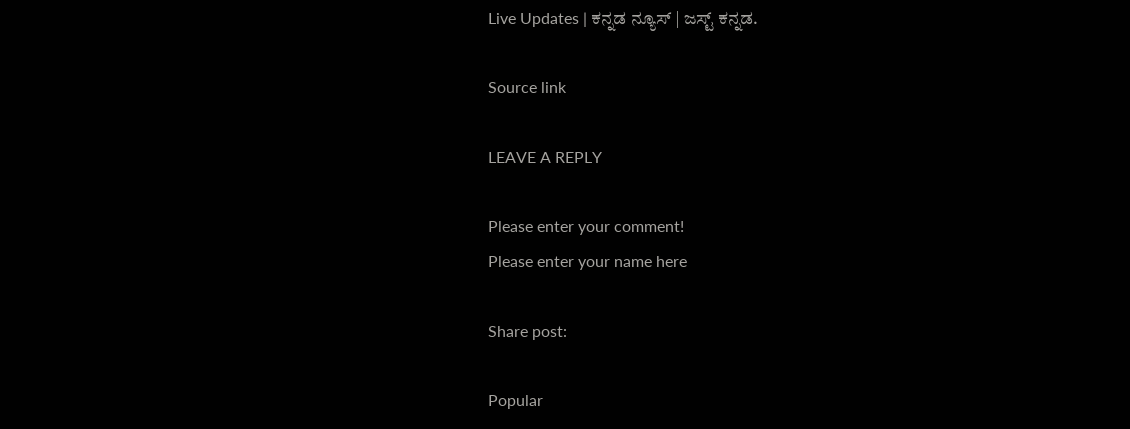Live Updates | ಕನ್ನಡ ನ್ಯೂಸ್ | ಜಸ್ಟ್ ಕನ್ನಡ.

Source link

LEAVE A REPLY

Please enter your comment!
Please enter your name here

Share post:

Popular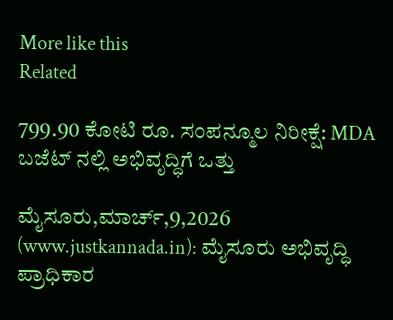More like this
Related

799.90 ಕೋಟಿ ರೂ. ಸಂಪನ್ಮೂಲ ನಿರೀಕ್ಷೆ: MDA ಬಜೆಟ್‌ ನಲ್ಲಿ ಅಭಿವೃದ್ಧಿಗೆ ಒತ್ತು

ಮೈಸೂರು,ಮಾರ್ಚ್,9,2026 (www.justkannada.in): ಮೈಸೂರು ಅಭಿವೃದ್ಧಿ ಪ್ರಾಧಿಕಾರ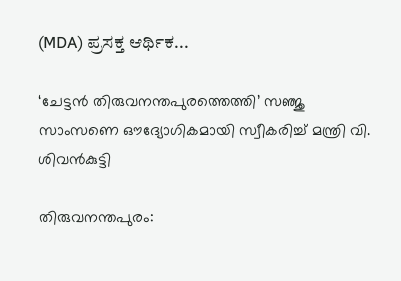(MDA) ಪ್ರಸಕ್ತ ಆರ್ಥಿಕ...

‘ചേട്ടന്‍ തിരുവനന്തപുരത്തെത്തി’ സഞ്ജു സാംസണെ ഔദ്യോഗികമായി സ്വീകരിച്ച് മന്ത്രി വി. ശിവന്‍കുട്ടി

തിരുവനന്തപുരം: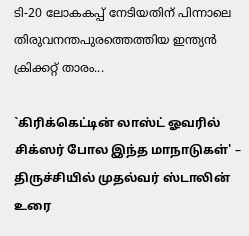ടി-20 ലോകകപ്പ് നേടിയതിന് പിന്നാലെ തിരുവനന്തപുരത്തെത്തിയ ഇന്ത്യന്‍ ക്രിക്കറ്റ് താരം...

`கிரிக்கெட்டின் லாஸ்ட் ஓவரில் சிக்ஸர் போல இந்த மாநாடுகள்' – திருச்சியில் முதல்வர் ஸ்டாலின் உரை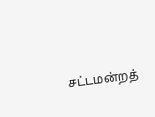சட்டமன்றத்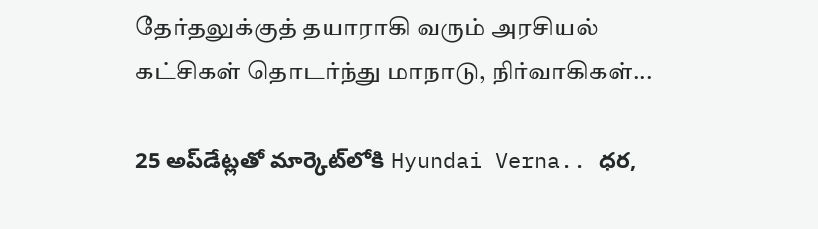தேர்தலுக்குத் தயாராகி வரும் அரசியல் கட்சிகள் தொடர்ந்து மாநாடு, நிர்வாகிகள்...

25 అప్‌డేట్లతో మార్కెట్‌లోకి Hyundai Verna.. ధర,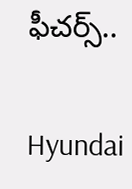ఫీచర్స్‌..

Hyundai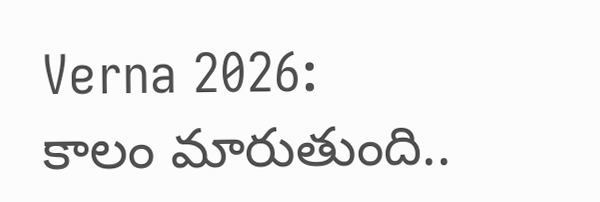Verna 2026: కాలం మారుతుంది..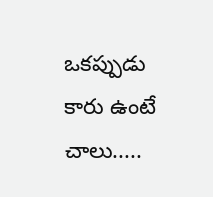ఒకప్పుడు కారు ఉంటే చాలు.....